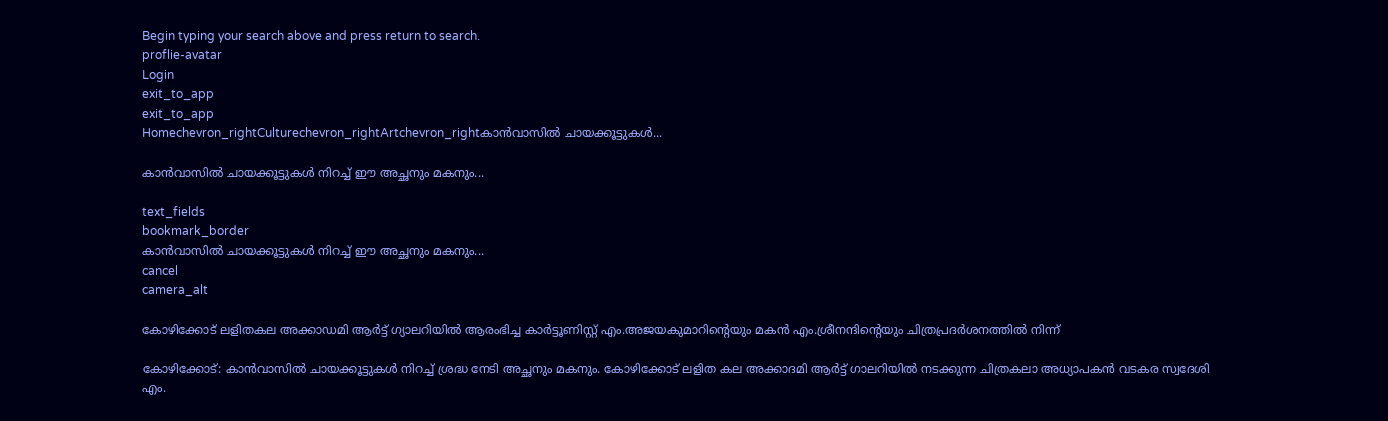Begin typing your search above and press return to search.
proflie-avatar
Login
exit_to_app
exit_to_app
Homechevron_rightCulturechevron_rightArtchevron_rightകാൻവാസിൽ ചായക്കൂട്ടുകൾ...

കാൻവാസിൽ ചായക്കൂട്ടുകൾ നിറച്ച് ഈ അച്ഛനും മകനും...

text_fields
bookmark_border
കാൻവാസിൽ ചായക്കൂട്ടുകൾ നിറച്ച് ഈ അച്ഛനും മകനും...
cancel
camera_alt

കോഴിക്കോട് ലളിതകല അക്കാഡമി ആര്‍ട്ട് ഗ്യാലറിയില്‍ ആരംഭിച്ച കാര്‍ട്ടൂണിസ്റ്റ് എം.അജയകുമാറിന്റെയും മകന്‍ എം.ശ്രീനന്ദിന്റെയും ചിത്രപ്രദര്‍ശനത്തില്‍ നിന്ന്

കോഴിക്കോട്: കാൻവാസിൽ ചായക്കൂട്ടുകൾ നിറച്ച് ശ്രദ്ധ നേടി അച്ഛനും മകനും. കോഴിക്കോട് ലളിത കല അക്കാദമി ആർട്ട് ഗാലറിയിൽ നടക്കുന്ന ചിത്രകലാ അധ്യാപകൻ വടകര സ്വദേശി എം.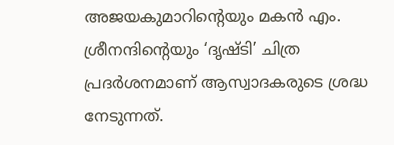അജയകുമാറിന്‍റെയും മകൻ എം. ശ്രീനന്ദിന്‍റെയും ‘ദൃഷ്ടി’ ചിത്ര പ്രദർശനമാണ് ആസ്വാദകരുടെ ശ്രദ്ധ നേടുന്നത്.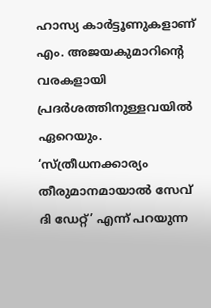ഹാസ്യ കാർട്ടൂണുകളാണ് എം. അജയകുമാറിന്‍റെ വരകളായി പ്രദർശത്തിനുള്ളവയിൽ ഏറെയും. ‘സ്ത്രീധനക്കാര്യം തീരുമാനമായാൽ സേവ് ദി ഡേറ്റ്’ എന്ന് പറയുന്ന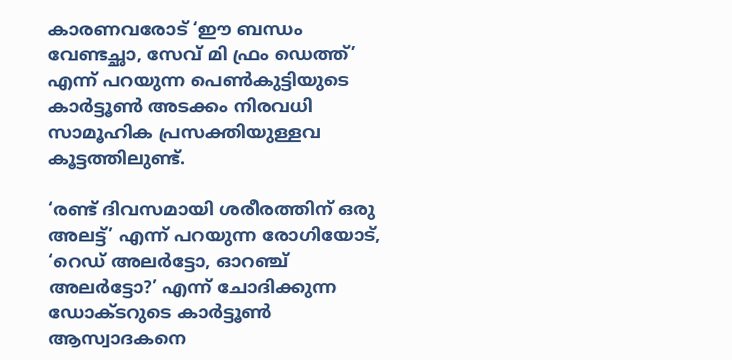കാരണവരോട് ‘ഈ ബന്ധം വേണ്ടച്ഛാ, സേവ് മി ഫ്രം ഡെത്ത്’ എന്ന് പറയുന്ന പെൺകുട്ടിയുടെ കാർട്ടൂൺ അടക്കം നിരവധി സാമൂഹിക പ്രസക്തിയുള്ളവ കൂട്ടത്തിലുണ്ട്.

‘രണ്ട് ദിവസമായി ശരീരത്തിന് ഒരു അലട്ട്’ എന്ന് പറയുന്ന രോഗിയോട്, ‘റെഡ് അലർട്ടോ, ഓറഞ്ച് അലർട്ടോ?’ എന്ന് ചോദിക്കുന്ന ഡോക്ടറുടെ കാർട്ടൂൺ ആസ്വാദകനെ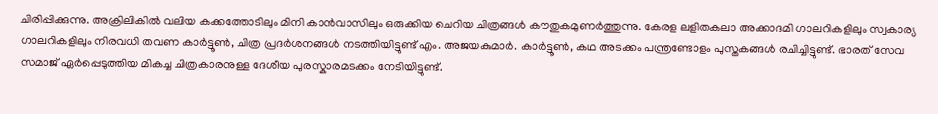ചിരിപ്പിക്കുന്നു. അക്രിലികിൽ വലിയ കക്കത്തോടിലും മിനി കാൻവാസിലും ഒരുക്കിയ ചെറിയ ചിത്രങ്ങൾ കൗതുകമുണർത്തുന്നു. കേരള ലളിതകലാ അക്കാദമി ഗാലറികളിലും സ്വകാര്യ ഗാലറികളിലും നിരവധി തവണ കാർട്ടൂൺ, ചിത്ര പ്രദർശനങ്ങൾ നടത്തിയിട്ടുണ്ട് എം. അജയകുമാർ. കാർട്ടൂൺ, കഥ അടക്കം പന്ത്രണ്ടോളം പുസ്തകങ്ങൾ രചിച്ചിട്ടുണ്ട്. ഭാരത് സേവ സമാജ് ഏർപ്പെടുത്തിയ മികച്ച ചിത്രകാരനുള്ള ദേശീയ പുരസ്കാരമടക്കം നേടിയിട്ടുണ്ട്.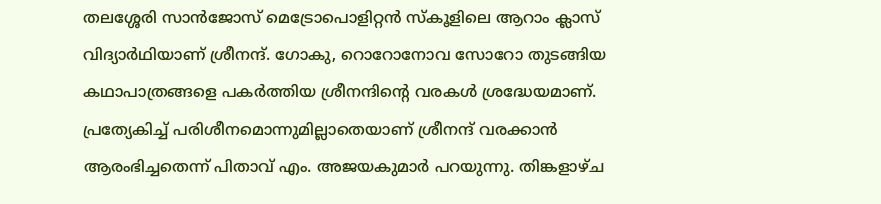തലശ്ശേരി സാൻജോസ് മെട്രോപൊളിറ്റൻ സ്കൂളിലെ ആറാം ക്ലാസ് വിദ്യാർഥിയാണ് ശ്രീനന്ദ്. ഗോകു, റൊറോനോവ സോറോ തുടങ്ങിയ കഥാപാത്രങ്ങളെ പകർത്തിയ ശ്രീനന്ദിന്‍റെ വരകൾ ശ്രദ്ധേയമാണ്. പ്രത്യേകിച്ച് പരിശീനമൊന്നുമില്ലാതെയാണ് ശ്രീനന്ദ് വരക്കാൻ ആരംഭിച്ചതെന്ന് പിതാവ് എം. അജയകുമാർ പറയുന്നു. തിങ്കളാഴ്ച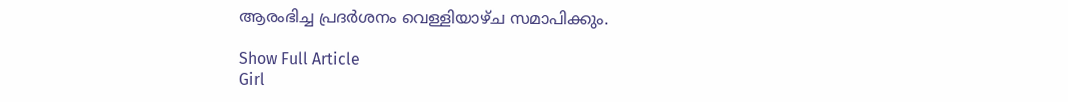ആരംഭിച്ച പ്രദർശനം വെള്ളിയാഴ്ച സമാപിക്കും.

Show Full Article
Girl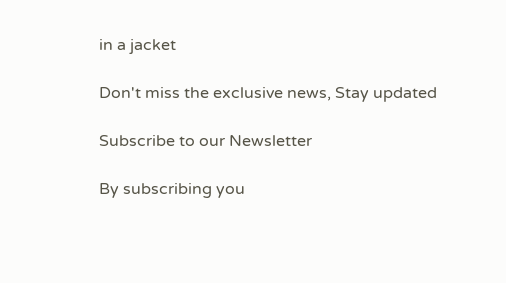in a jacket

Don't miss the exclusive news, Stay updated

Subscribe to our Newsletter

By subscribing you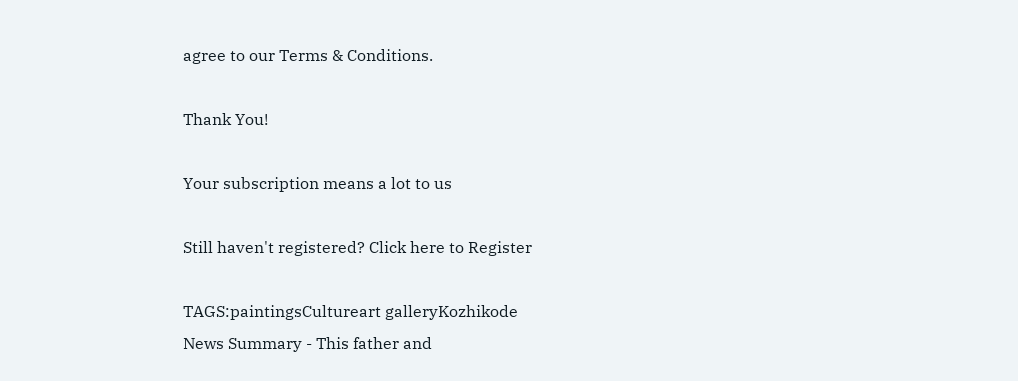agree to our Terms & Conditions.

Thank You!

Your subscription means a lot to us

Still haven't registered? Click here to Register

TAGS:paintingsCultureart galleryKozhikode
News Summary - This father and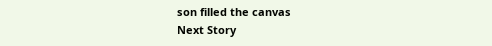son filled the canvas
Next Story